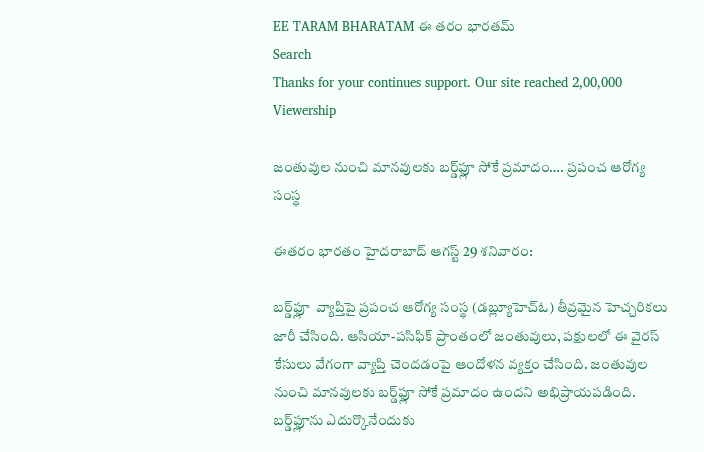EE TARAM BHARATAM ఈ తరం భారతమ్
Search
Thanks for your continues support. Our site reached 2,00,000 Viewership

జంతువుల నుంచి మానవులకు బర్డ్‌ఫ్లూ సోకే ప్రమాదం…. ప్రపంచ ఆరోగ్య సంస్థ

ఈతరం భారతం హైదరాబాద్ ఆగస్ట్ 29 శనివారం:

బర్డ్‌ఫ్లూ  వ్యాప్తిపై ప్రపంచ ఆరోగ్య సంస్థ (డబ్ల్యూహెచ్ఓ) తీవ్రమైన హెచ్చరికలు జారీ చేసింది. ఆసియా-పసిఫిక్ ప్రాంతంలో జంతువులు, పక్షులలో ఈ వైరస్ కేసులు వేగంగా వ్యాప్తి చెందడంపై ఆందోళన వ్యక్తం చేసింది. జంతువుల నుంచి మానవులకు బర్డ్‌ఫ్లూ సోకే ప్రమాదం ఉందని అభిప్రాయపడింది. బర్డ్‌ఫ్లూను ఎదుర్కొనేందుకు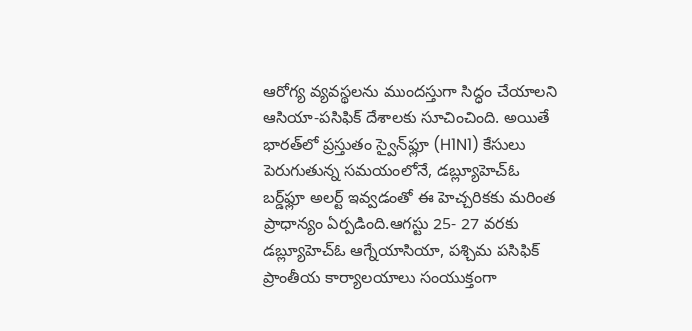ఆరోగ్య వ్యవస్థలను ముందస్తుగా సిద్ధం చేయాలని ఆసియా-పసిఫిక్ దేశాలకు సూచించింది. అయితే భారత్‌లో ప్రస్తుతం స్వైన్‌ఫ్లూ (H1N1) కేసులు పెరుగుతున్న సమయంలోనే, డబ్ల్యూహెచ్ఓ బర్డ్‌ఫ్లూ అలర్ట్ ఇవ్వడంతో ఈ హెచ్చరికకు మరింత ప్రాధాన్యం ఏర్పడింది.ఆగస్టు 25- 27 వరకు డబ్ల్యూహెచ్ఓ ఆగ్నేయాసియా, పశ్చిమ పసిఫిక్ ప్రాంతీయ కార్యాలయాలు సంయుక్తంగా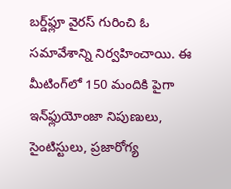బర్డ్‌ఫ్లూ వైరస్ గురించి ఓ సమావేశాన్ని నిర్వహించాయి. ఈ మీటింగ్‌లో 150 మందికి పైగా ఇన్‌ఫ్లుయోంజా నిపుణులు, సైంటిస్టులు, ప్రజారోగ్య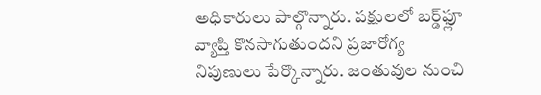అధికారులు పాల్గొన్నారు. పక్షులలో బర్డ్‌ఫ్లూ వ్యాప్తి కొనసాగుతుందని ప్రజారోగ్య నిపుణులు పేర్కొన్నారు. జంతువుల నుంచి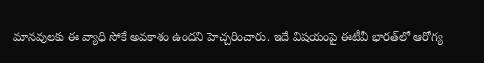మానవులకు ఈ వ్యాధి సోకే అవకాశం ఉందని హెచ్చరించారు. ఇదే విషయంపై ఈటీవీ భారత్‌లో ఆరోగ్య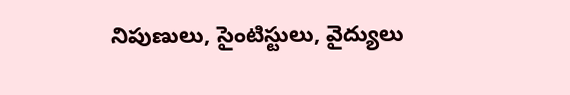నిపుణులు, సైంటిస్టులు, వైద్యులు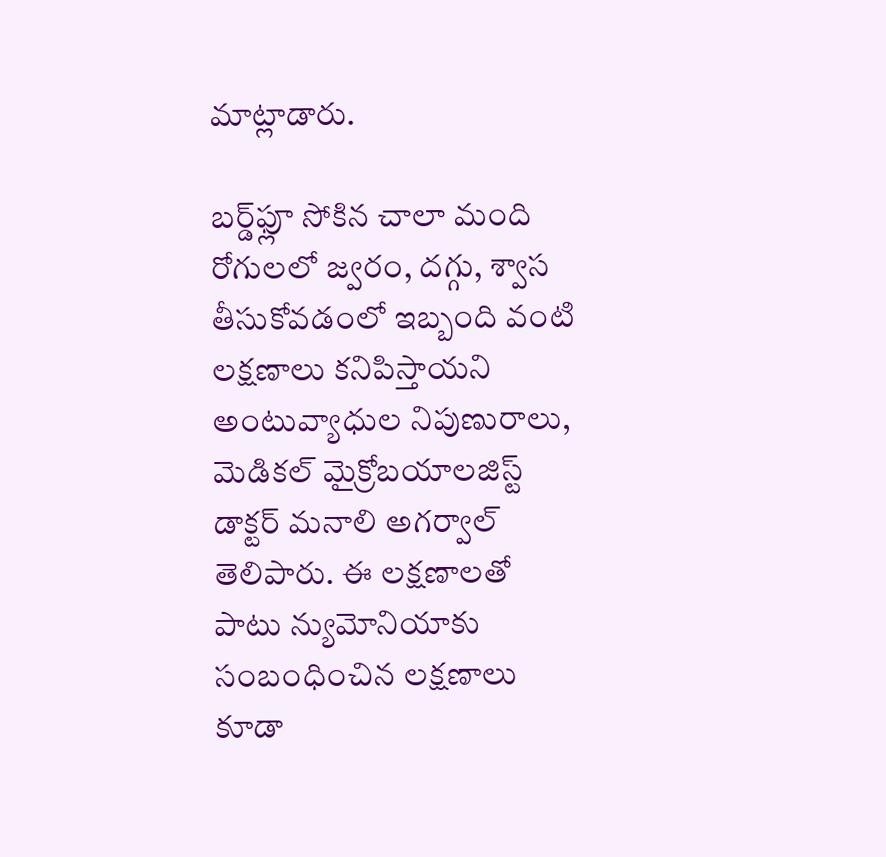మాట్లాడారు.

బర్డ్‌ఫ్లూ సోకిన చాలా మంది రోగులలో జ్వరం, దగ్గు, శ్వాస తీసుకోవడంలో ఇబ్బంది వంటి లక్షణాలు కనిపిస్తాయని అంటువ్యాధుల నిపుణురాలు, మెడికల్ మైక్రోబయాలజిస్ట్ డాక్టర్ మనాలి అగర్వాల్ తెలిపారు. ఈ లక్షణాలతో పాటు న్యుమోనియాకు సంబంధించిన లక్షణాలు కూడా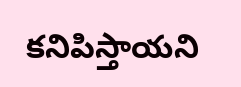కనిపిస్తాయని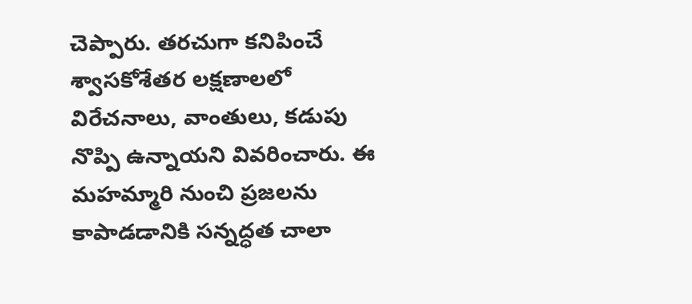చెప్పారు. తరచుగా కనిపించే శ్వాసకోశేతర లక్షణాలలో విరేచనాలు, వాంతులు, కడుపు నొప్పి ఉన్నాయని వివరించారు. ఈ మహమ్మారి నుంచి ప్రజలను కాపాడడానికి సన్నద్ధత చాలా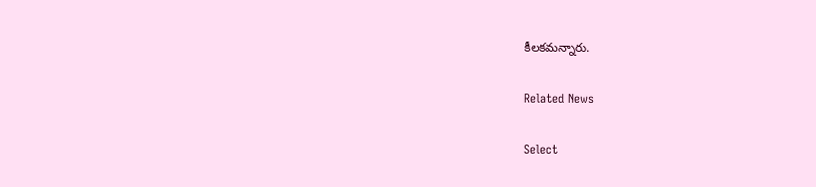కీలకమన్నారు.

Related News

Select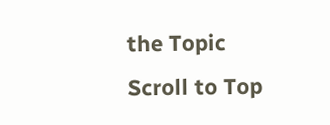the Topic
Scroll to Top